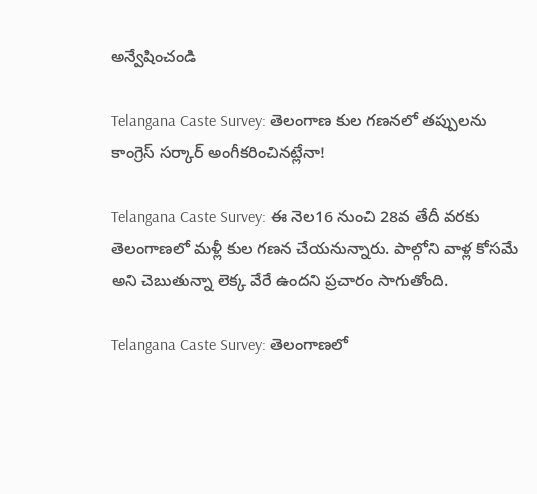అన్వేషించండి

Telangana Caste Survey: తెలంగాణ కుల గణనలో తప్పులను కాంగ్రెస్ సర్కార్ అంగీకరించినట్లేనా!

Telangana Caste Survey: ఈ నెల16 నుంచి 28వ తేదీ వరకు తెలంగాణలో మళ్లీ కుల గణన చేయనున్నారు. పాల్గోని వాళ్ల కోసమే అని చెబుతున్నా లెక్క వేరే ఉందని ప్రచారం సాగుతోంది.

Telangana Caste Survey: తెలంగాణలో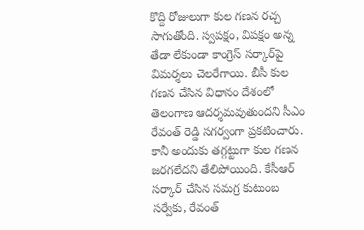కొద్ది రోజులుగా కుల గణన రచ్చ సాగుతోంది. స్వపక్షం, విపక్షం అన్న తేడా లేకుండా కాంగ్రెస్ సర్కార్‌పై విమర్శలు చెలరేగాయి. బీసీ కుల గణన చేసిన విధానం దేశంలో తెలంగాణ ఆదర్శమవుతుందని సీఎం రేవంత్ రెడ్డి సగర్వంగా ప్రకటించారు. కానీ అందుకు తగ్గట్టుగా కుల గణన జరగలేదని తేలిపోయింది. కేసీఆర్ సర్కార్ చేసిన సమగ్ర కుటుంబ సర్వేకు, రేవంత్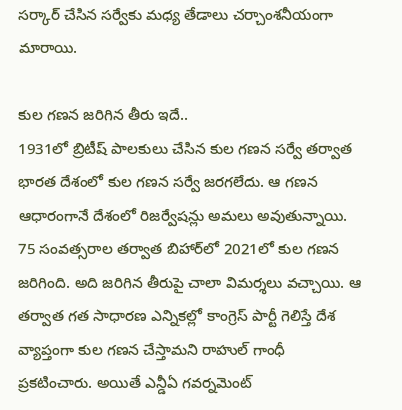సర్కార్ చేసిన సర్వేకు మధ్య తేడాలు చర్చాంశనీయంగా మారాయి.

కుల గణన జరిగిన తీరు ఇదే..
1931లో బ్రిటీష్ పాలకులు చేసిన కుల గణన సర్వే తర్వాత భారత దేశంలో కుల గణన సర్వే జరగలేదు. ఆ గణన ఆధారంగానే దేశంలో రిజర్వేషన్లు అమలు అవుతున్నాయి. 75 సంవత్సరాల తర్వాత బిహార్‌లో 2021లో కుల గణన జరిగింది. అది జరిగిన తీరుపై చాలా విమర్శలు వచ్చాయి. ఆ తర్వాత గత సాధారణ ఎన్నికల్లో కాంగ్రెస్ పార్టీ గెలిస్తే దేశ వ్యాప్తంగా కుల గణన చేస్తామని రాహుల్ గాంధీ ప్రకటించారు. అయితే ఎన్డీఏ గవర్నమెంట్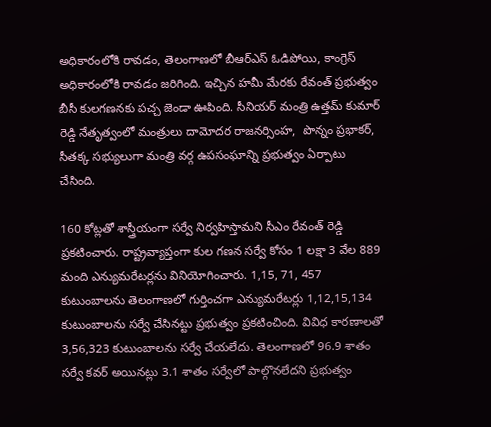అధికారంలోకి రావడం, తెలంగాణలో బీఆర్ఎస్ ఓడిపోయి, కాంగ్రెస్ అధికారంలోకి రావడం జరిగింది. ఇచ్చిన హమీ మేరకు రేవంత్ ప్రభుత్వం బీసీ కులగణనకు పచ్చ జెండా ఊపింది. సీనియర్ మంత్రి ఉత్తమ్ కుమార్ రెడ్డి నేతృత్వంలో మంత్రులు దామోదర రాజనర్సింహ,  పొన్నం ప్రభాకర్, సీతక్క సభ్యులుగా మంత్రి వర్గ ఉపసంఘాన్ని ప్రభుత్వం ఏర్పాటు చేసింది.

160 కోట్లతో శాస్త్రీయంగా సర్వే నిర్వహిస్తామని సీఎం రేవంత్ రెడ్డి ప్రకటించారు. రాష్ట్రవ్యాప్తంగా కుల గణన సర్వే కోసం 1 లక్షా 3 వేల 889 మంది ఎన్యుమరేటర్లను వినియోగించారు. 1,15, 71, 457 కుటుంబాలను తెలంగాణలో గుర్తించగా ఎన్యుమరేటర్లు 1,12,15,134 కుటుంబాలను సర్వే చేసినట్టు ప్రభుత్వం ప్రకటించింది. వివిధ కారణాలతో 3,56,323 కుటుంబాలను సర్వే చేయలేదు. తెలంగాణలో 96.9 శాతం సర్వే కవర్ అయినట్లు 3.1 శాతం సర్వేలో పాల్గొనలేదని ప్రభుత్వం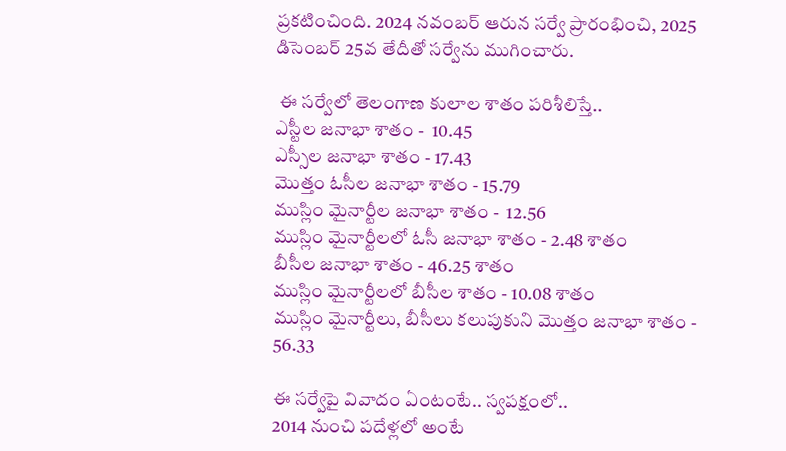ప్రకటించింది. 2024 నవంబర్ ఆరున సర్వే ప్రారంభించి, 2025 డిసెంబర్ 25వ తేదీతో సర్వేను ముగించారు.

 ఈ సర్వేలో తెలంగాణ కులాల శాతం పరిశీలిస్తే..
ఎస్టీల జనాభా శాతం -  10.45
ఎస్సీల జనాభా శాతం - 17.43
మొత్తం ఓసీల జనాభా శాతం - 15.79
ముస్లిం మైనార్టీల జనాభా శాతం -  12.56
ముస్లిం మైనార్టీలలో ఓసీ జనాభా శాతం - 2.48 శాతం
బీసీల జనాభా శాతం - 46.25 శాతం
ముస్లిం మైనార్టీలలో బీసీల శాతం - 10.08 శాతం
ముస్లిం మైనార్టీలు, బీసీలు కలుపుకుని మొత్తం జనాభా శాతం - 56.33

ఈ సర్వేపై వివాదం ఏంటంటే.. స్వపక్షంలో..
2014 నుంచి పదేళ్లలో అంటే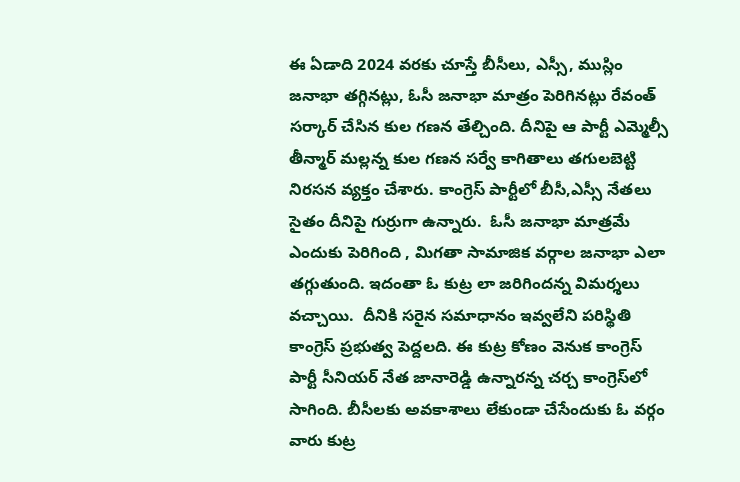ఈ ఏడాది 2024 వరకు చూస్తే బీసీలు, ఎస్సీ, ముస్లిం జనాభా తగ్గినట్లు, ఓసీ జనాభా మాత్రం పెరిగినట్లు రేవంత్ సర్కార్ చేసిన కుల గణన తేల్చింది. దీనిపై ఆ పార్టీ ఎమ్మెల్సీ తీన్మార్ మల్లన్న కుల గణన సర్వే కాగితాలు తగులబెట్టి నిరసన వ్యక్తం చేశారు. కాంగ్రెస్ పార్టీలో బీసీ,ఎస్సీ నేతలు సైతం దీనిపై గుర్రుగా ఉన్నారు.  ఓసీ జనాభా మాత్రమే ఎందుకు పెరిగింది , మిగతా సామాజిక వర్గాల జనాభా ఎలా తగ్గుతుంది. ఇదంతా ఓ కుట్ర లా జరిగిందన్న విమర్శలు వచ్చాయి.  దీనికి సరైన సమాధానం ఇవ్వలేని పరిస్థితి కాంగ్రెస్ ప్రభుత్వ పెద్దలది. ఈ కుట్ర కోణం వెనుక కాంగ్రెస్ పార్టీ సీనియర్ నేత జానారెడ్డి ఉన్నారన్న చర్చ కాంగ్రెస్‌లో సాగింది. బీసీలకు అవకాశాలు లేకుండా చేసేందుకు ఓ వర్గం వారు కుట్ర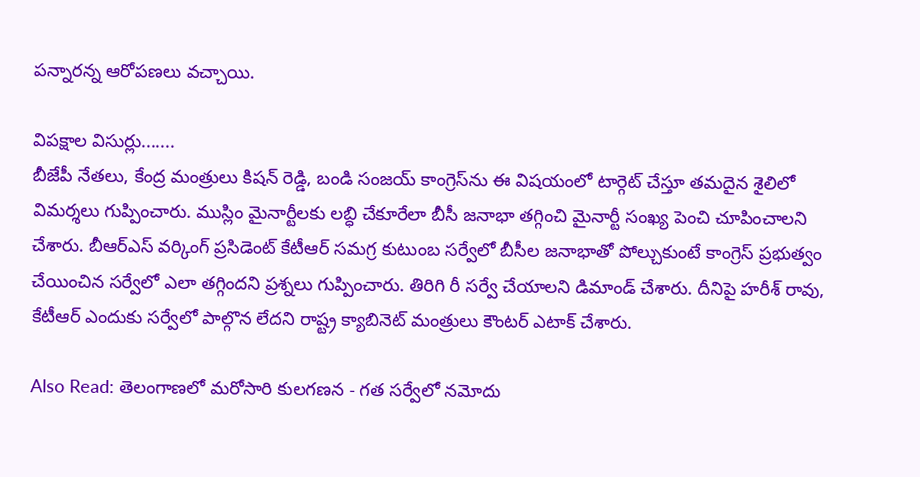పన్నారన్న ఆరోపణలు వచ్చాయి.

విపక్షాల విసుర్లు.......
బీజేపీ నేతలు, కేంద్ర మంత్రులు కిషన్ రెడ్డి, బండి సంజయ్ కాంగ్రెస్‌ను ఈ విషయంలో టార్గెట్ చేస్తూ తమదైన శైలిలో విమర్శలు గుప్పించారు. ముస్లిం మైనార్టీలకు లబ్ధి చేకూరేలా బీసీ జనాభా తగ్గించి మైనార్టీ సంఖ్య పెంచి చూపించాలని చేశారు. బీఆర్ఎస్ వర్కింగ్ ప్రసిడెంట్ కేటీఆర్ సమగ్ర కుటుంబ సర్వేలో బీసీల జనాభాతో పోల్చుకుంటే కాంగ్రెస్ ప్రభుత్వం చేయించిన సర్వేలో ఎలా తగ్గిందని ప్రశ్నలు గుప్పించారు. తిరిగి రీ సర్వే చేయాలని డిమాండ్ చేశారు. దీనిపై హరీశ్ రావు, కేటీఆర్ ఎందుకు సర్వేలో పాల్గొన లేదని రాష్ట్ర క్యాబినెట్ మంత్రులు కౌంటర్ ఎటాక్ చేశారు.

Also Read: తెలంగాణలో మరోసారి కులగణన - గత సర్వేలో నమోదు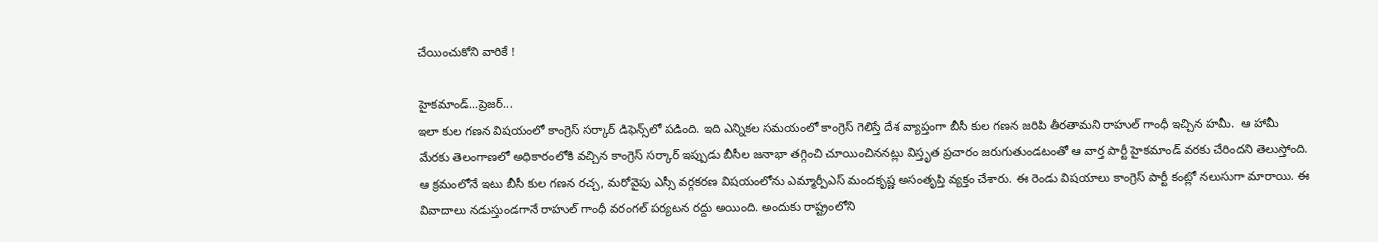చేయించుకోని వారికే !

హైకమాండ్...ప్రెజర్...
ఇలా కుల గణన విషయంలో కాంగ్రెస్ సర్కార్ డిఫెన్స్‌లో పడింది. ఇది ఎన్నికల సమయంలో కాంగ్రెస్ గెలిస్తే దేశ వ్యాప్తంగా బీసీ కుల గణన జరిపి తీరతామని రాహుల్ గాంధీ ఇచ్చిన హమీ.  ఆ హామీ మేరకు తెలంగాణలో అధికారంలోకి వచ్చిన కాంగ్రెస్ సర్కార్ ఇప్పుడు బీసీల జనాభా తగ్గించి చూయించిననట్లు విస్తృత ప్రచారం జరుగుతుండటంతో ఆ వార్త పార్టీ హైకమాండ్ వరకు చేరిందని తెలుస్తోంది. ఆ క్రమంలోనే ఇటు బీసీ కుల గణన రచ్చ, మరోవైపు ఎస్సీ వర్గకరణ విషయంలోను ఎమ్మార్పీఎస్ మందకృష్ణ అసంతృప్తి వ్యక్తం చేశారు. ఈ రెండు విషయాలు కాంగ్రెస్ పార్టీ కంట్లో నలుసుగా మారాయి. ఈ వివాదాలు నడుస్తుండగానే రాహుల్ గాంధీ వరంగల్ పర్యటన రద్దు అయింది. అందుకు రాష్ట్రంలోని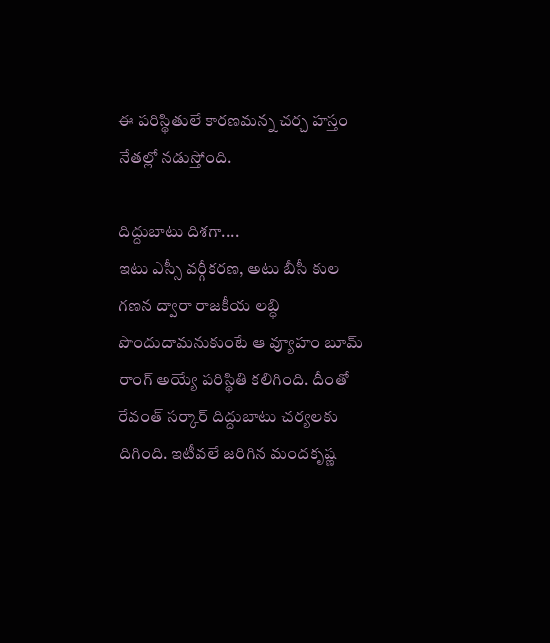ఈ పరిస్థితులే కారణమన్న చర్చ హస్తం నేతల్లో నడుస్తోంది.

దిద్దుబాటు దిశగా....
ఇటు ఎస్సీ వర్గీకరణ, అటు బీసీ కుల గణన ద్వారా రాజకీయ లబ్ధి పొందుదామనుకుంటే ఆ వ్యూహం బూమ్ రాంగ్ అయ్యే పరిస్థితి కలిగింది. దీంతో రేవంత్ సర్కార్ దిద్దుబాటు చర్యలకు దిగింది. ఇటీవలే జరిగిన మందకృష్ణ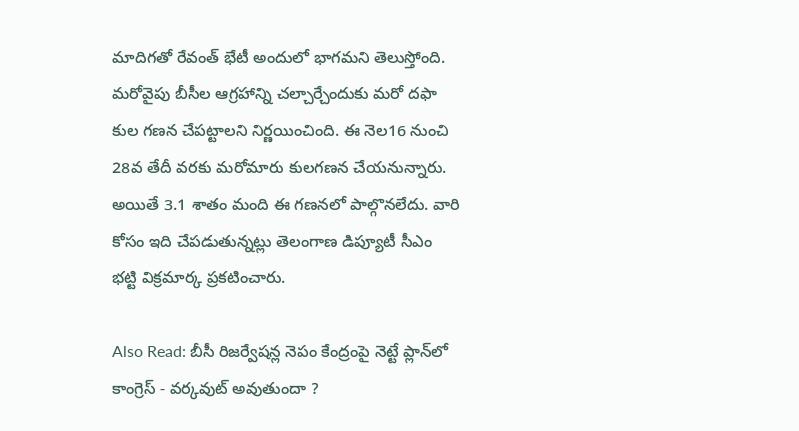మాదిగతో రేవంత్ భేటీ అందులో భాగమని తెలుస్తోంది. మరోవైపు బీసీల ఆగ్రహాన్ని చల్చార్చేందుకు మరో దఫా కుల గణన చేపట్టాలని నిర్ణయించింది. ఈ నెల16 నుంచి 28వ తేదీ వరకు మరోమారు కులగణన చేయనున్నారు. అయితే 3.1 శాతం మంది ఈ గణనలో పాల్గొనలేదు. వారి కోసం ఇది చేపడుతున్నట్లు తెలంగాణ డిప్యూటీ సీఎం భట్టి విక్రమార్క ప్రకటించారు.

Also Read: బీసీ రిజర్వేషన్ల నెపం కేంద్రంపై నెట్టే ప్లాన్‌లో కాంగ్రెస్ - వర్కవుట్ అవుతుందా ?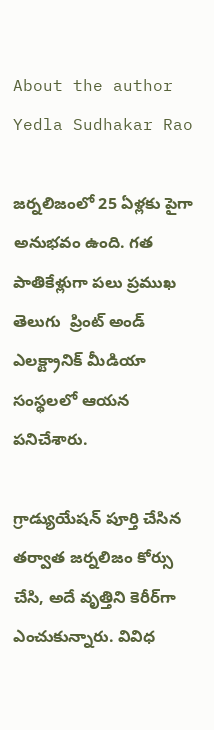About the author Yedla Sudhakar Rao

జర్నలిజంలో 25 ఏళ్లకు పైగా అనుభవం ఉంది. గత పాతికేళ్లుగా పలు ప్రముఖ తెలుగు  ప్రింట్ అండ్ ఎలక్ట్రానిక్ మీడియా సంస్థలలో ఆయన పనిచేశారు.

గ్రాడ్యుయేషన్ పూర్తి చేసిన తర్వాత జర్నలిజం కోర్సు చేసి, అదే వృత్తిని కెరీర్‌గా ఎంచుకున్నారు. వివిధ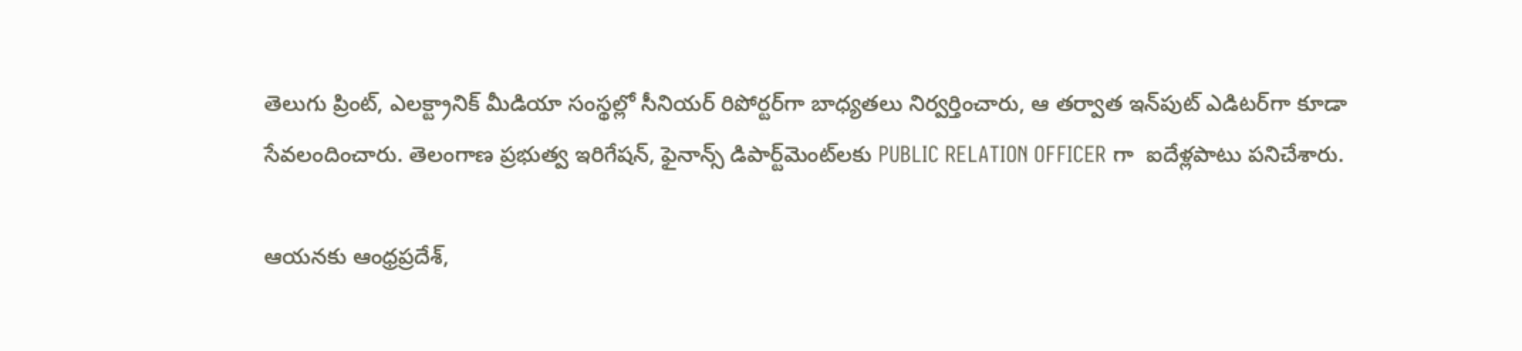తెలుగు ప్రింట్, ఎలక్ట్రానిక్ మీడియా సంస్థల్లో సీనియర్ రిపోర్టర్‌గా బాధ్యతలు నిర్వర్తించారు, ఆ తర్వాత ఇన్‌పుట్ ఎడిటర్‌గా కూడా సేవలందించారు. తెలంగాణ ప్రభుత్వ ఇరిగేషన్, ఫైనాన్స్ డిపార్ట్‌మెంట్‌లకు PUBLIC RELATION OFFICER గా  ఐదేళ్లపాటు పనిచేశారు.

ఆయనకు ఆంధ్రప్రదేశ్,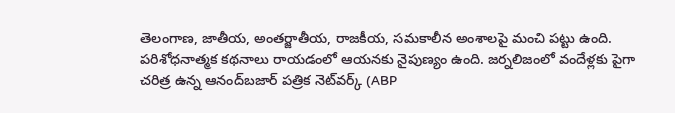తెలంగాణ, జాతీయ, అంతర్జాతీయ, రాజకీయ, సమకాలీన అంశాలపై మంచి పట్టు ఉంది. పరిశోధనాత్మక కథనాలు రాయడంలో ఆయనకు నైపుణ్యం ఉంది. జర్నలిజంలో వందేళ్లకు పైగా చరిత్ర ఉన్న ఆనంద్‌బజార్ పత్రిక నెట్‌వర్క్ (ABP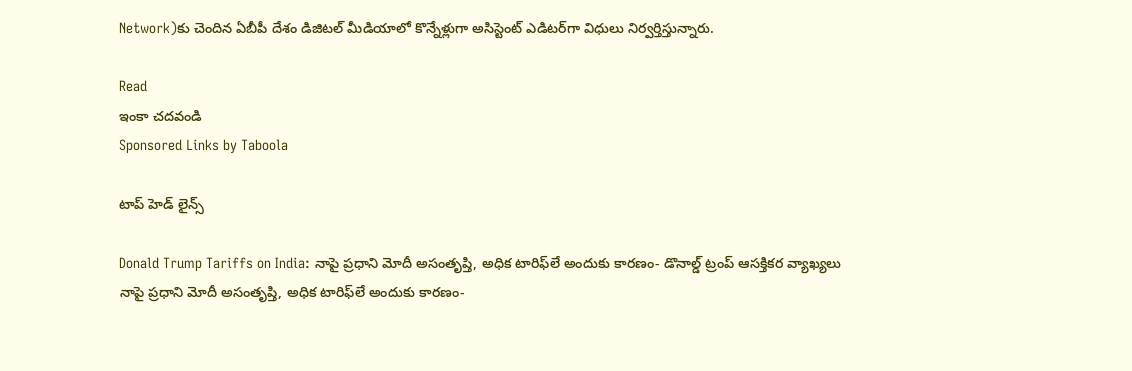Network)కు చెందిన ఏబీపీ దేశం డిజిటల్ మీడియాలో కొన్నేళ్లుగా అసిస్టెంట్ ఎడిటర్‌గా విధులు నిర్వర్తిస్తున్నారు.

Read
ఇంకా చదవండి
Sponsored Links by Taboola

టాప్ హెడ్ లైన్స్

Donald Trump Tariffs on India: నాపై ప్రధాని మోదీ అసంతృప్తి, అధిక టారిఫ్‌లే అందుకు కారణం- డొనాల్డ్ ట్రంప్ ఆసక్తికర వ్యాఖ్యలు
నాపై ప్రధాని మోదీ అసంతృప్తి, అధిక టారిఫ్‌లే అందుకు కారణం-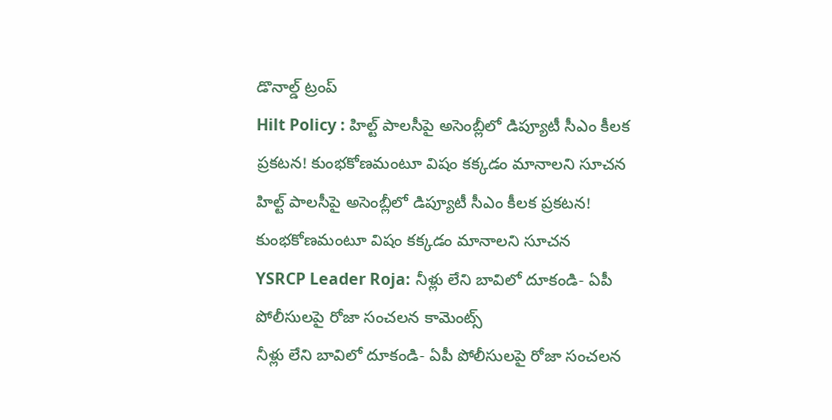డొనాల్డ్ ట్రంప్
Hilt Policy : హిల్ట్ పాలసీపై అసెంబ్లీలో డిప్యూటీ సీఎం కీలక ప్రకటన! కుంభకోణమంటూ విషం కక్కడం మానాలని సూచన
హిల్ట్ పాలసీపై అసెంబ్లీలో డిప్యూటీ సీఎం కీలక ప్రకటన! కుంభకోణమంటూ విషం కక్కడం మానాలని సూచన
YSRCP Leader Roja: నీళ్లు లేని బావిలో దూకండి- ఏపీ పోలీసులపై రోజా సంచలన కామెంట్స్
నీళ్లు లేని బావిలో దూకండి- ఏపీ పోలీసులపై రోజా సంచలన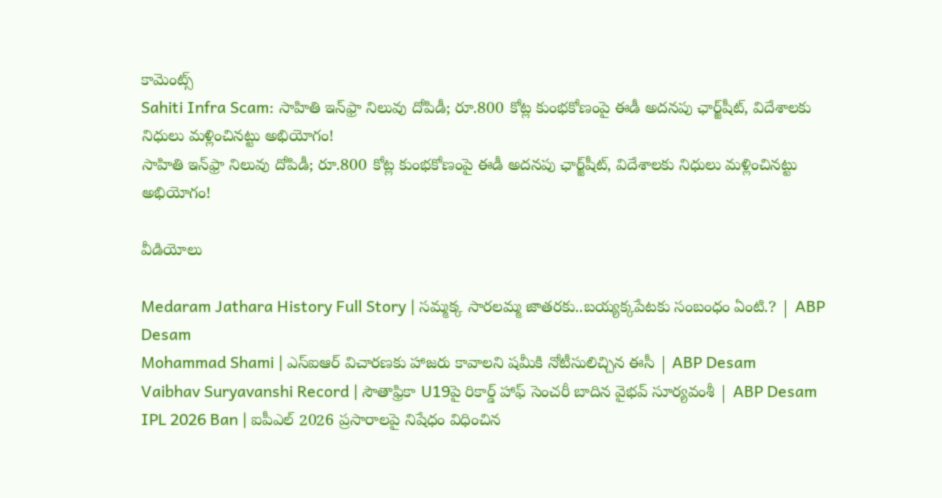కామెంట్స్
Sahiti Infra Scam: సాహితి ఇన్‌ఫ్రా నిలువు దోపిడీ; రూ.800 కోట్ల కుంభకోణంపై ఈడీ అదనపు ఛార్జ్‌షీట్‌, విదేశాలకు నిధులు మళ్లించినట్టు అభియోగం!
సాహితి ఇన్‌ఫ్రా నిలువు దోపిడీ; రూ.800 కోట్ల కుంభకోణంపై ఈడీ అదనపు ఛార్జ్‌షీట్‌, విదేశాలకు నిధులు మళ్లించినట్టు అభియోగం!

వీడియోలు

Medaram Jathara History Full Story | సమ్మక్క సారలమ్మ జాతరకు..బయ్యక్కపేటకు సంబంధం ఏంటి.? | ABP Desam
Mohammad Shami | ఎస్ఐఆర్ విచారణకు హాజరు కావాలని షమీకి నోటీసులిచ్చిన ఈసీ | ABP Desam
Vaibhav Suryavanshi Record | సౌతాఫ్రికా U19పై రికార్డ్ హాఫ్ సెంచరీ బాదిన వైభవ్ సూర్యవంశీ | ABP Desam
IPL 2026 Ban | ఐపీఎల్ 2026 ప్రసారాలపై నిషేధం విధించిన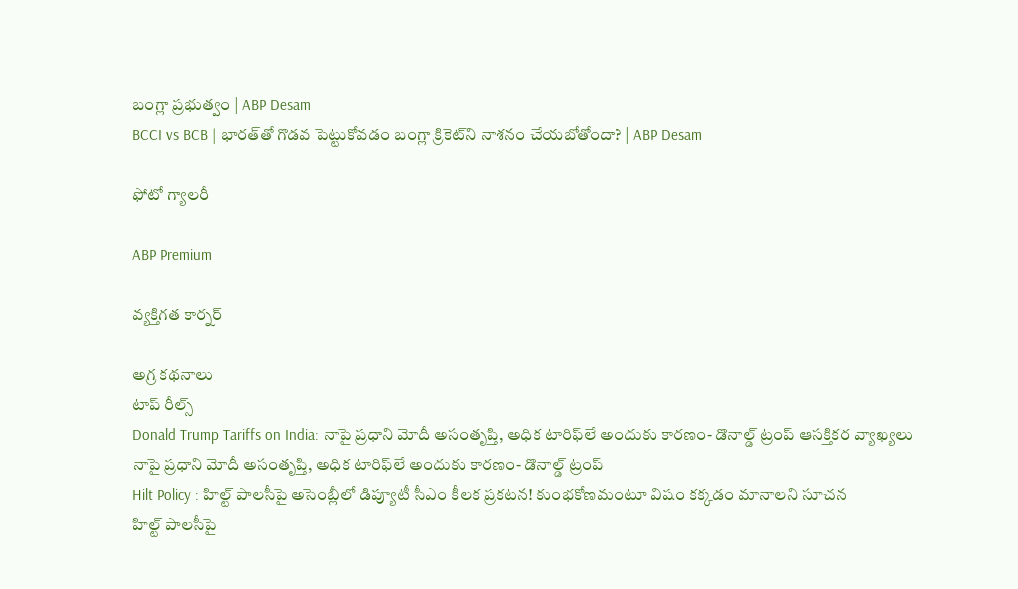బంగ్లా ప్రభుత్వం | ABP Desam
BCCI vs BCB | భారత్‌తో గొడవ పెట్టుకోవడం బంగ్లా క్రికెట్‌ని నాశనం చేయబోతోందా? | ABP Desam

ఫోటో గ్యాలరీ

ABP Premium

వ్యక్తిగత కార్నర్

అగ్ర కథనాలు
టాప్ రీల్స్
Donald Trump Tariffs on India: నాపై ప్రధాని మోదీ అసంతృప్తి, అధిక టారిఫ్‌లే అందుకు కారణం- డొనాల్డ్ ట్రంప్ ఆసక్తికర వ్యాఖ్యలు
నాపై ప్రధాని మోదీ అసంతృప్తి, అధిక టారిఫ్‌లే అందుకు కారణం- డొనాల్డ్ ట్రంప్
Hilt Policy : హిల్ట్ పాలసీపై అసెంబ్లీలో డిప్యూటీ సీఎం కీలక ప్రకటన! కుంభకోణమంటూ విషం కక్కడం మానాలని సూచన
హిల్ట్ పాలసీపై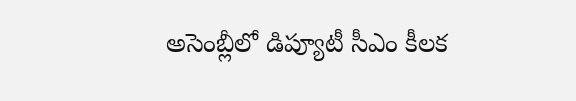అసెంబ్లీలో డిప్యూటీ సీఎం కీలక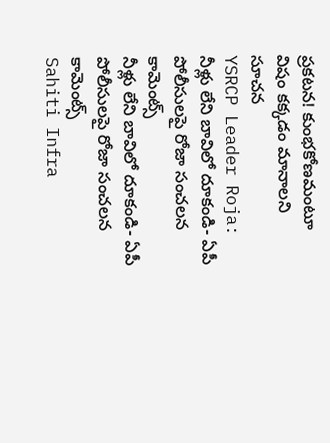ప్రకటన! కుంభకోణమంటూ విషం కక్కడం మానాలని సూచన
YSRCP Leader Roja: నీళ్లు లేని బావిలో దూకండి- ఏపీ పోలీసులపై రోజా సంచలన కామెంట్స్
నీళ్లు లేని బావిలో దూకండి- ఏపీ పోలీసులపై రోజా సంచలన కామెంట్స్
Sahiti Infra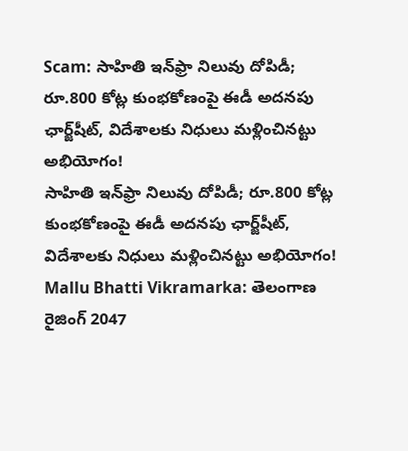Scam: సాహితి ఇన్‌ఫ్రా నిలువు దోపిడీ; రూ.800 కోట్ల కుంభకోణంపై ఈడీ అదనపు ఛార్జ్‌షీట్‌, విదేశాలకు నిధులు మళ్లించినట్టు అభియోగం!
సాహితి ఇన్‌ఫ్రా నిలువు దోపిడీ; రూ.800 కోట్ల కుంభకోణంపై ఈడీ అదనపు ఛార్జ్‌షీట్‌, విదేశాలకు నిధులు మళ్లించినట్టు అభియోగం!
Mallu Bhatti Vikramarka: తెలంగాణ రైజింగ్ 2047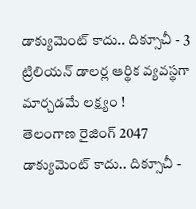డాక్యుమెంట్ కాదు.. దిక్సూచీ - 3 ట్రిలియన్ డాలర్ల ఆర్థిక వ్యవస్థగా మార్చడమే లక్ష్యం !
తెలంగాణ రైజింగ్ 2047 డాక్యుమెంట్ కాదు.. దిక్సూచీ -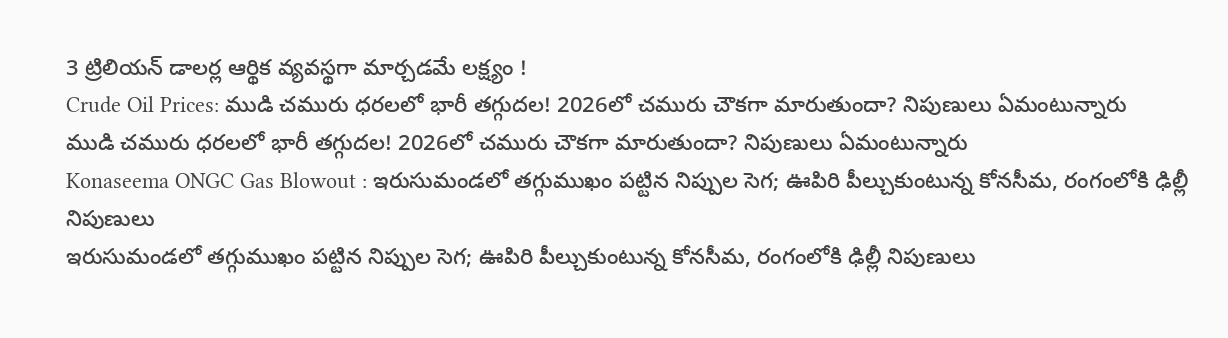3 ట్రిలియన్ డాలర్ల ఆర్థిక వ్యవస్థగా మార్చడమే లక్ష్యం !
Crude Oil Prices: ముడి చమురు ధరలలో భారీ తగ్గుదల! 2026లో చమురు చౌకగా మారుతుందా? నిపుణులు ఏమంటున్నారు
ముడి చమురు ధరలలో భారీ తగ్గుదల! 2026లో చమురు చౌకగా మారుతుందా? నిపుణులు ఏమంటున్నారు
Konaseema ONGC Gas Blowout : ఇరుసుమండలో తగ్గుముఖం పట్టిన నిప్పుల సెగ; ఊపిరి పీల్చుకుంటున్న కోనసీమ, రంగంలోకి ఢిల్లీ నిపుణులు
ఇరుసుమండలో తగ్గుముఖం పట్టిన నిప్పుల సెగ; ఊపిరి పీల్చుకుంటున్న కోనసీమ, రంగంలోకి ఢిల్లీ నిపుణులు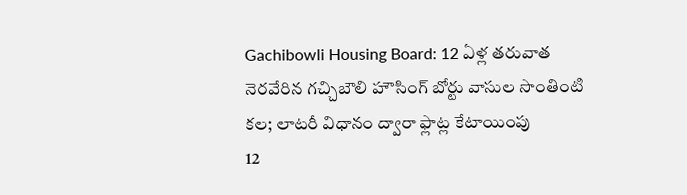Gachibowli Housing Board: 12 ఏళ్ల తరువాత నెరవేరిన గచ్చిబౌలి హౌసింగ్ బోర్టు వాసుల సొంతింటి కల; లాటరీ విధానం ద్వారా ఫ్లాట్ల కేటాయింపు
12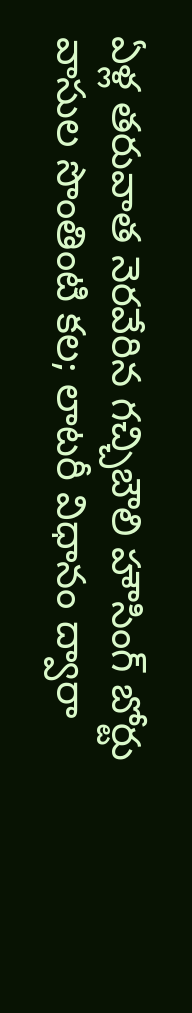ఏళ్ల తరువాత నెరవేరిన గచ్చిబౌలి హౌసింగ్ బోర్టు వాసుల సొంతింటి కల; లాటరీ విధానం ద్వారా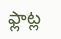ఫ్లాట్ల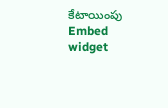కేటాయింపు
Embed widget